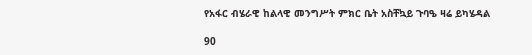የአፋር ብሄራዊ ከልላዊ መንግሥት ምክር ቤት አስቸኳይ ጉባዔ ዛሬ ይካሄዳል

90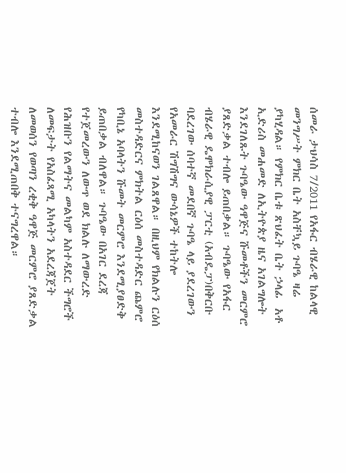ሰመራ ታህሳስ 7/2011 የአፋር ብሄራዊ ከልላዊ  መንግሥት ምክር ቤት አስቸኳይ ጉባዔ ዛሬ ያካሂዳል። የምክር ቤቱ ጽህፈት ቤት ኃላፊ  አቶ ኢድሪስ መሐመድ ለኢትዮጵያ ዜና አገልግሎት እንደገለጹት ጉባዔው ዓዋጅና ሹመቶችን መርምሮ ያጸድቃል ተብሎ ይጠበቃል። ጉባዔው የአፋር ብሄራዊ ዴሞክራሲያዊ ፓርቲ (አብዴፓ)በቅርቡ ባደረገው ሰባተኛ መደበኛ ጉባዔ ላይ ያደረገውን የአመራር ሽግሽግና ውሳኔዎች ተከትሎ እንደሚከናወን ገልጸዋል። በዚህም የክልሉን ርዕሰ መስተዳድርና ምክትል ርዕሰ መስተዳድር ጨምሮ የካቢኔ አባላትን ሹመት መርምሮ እንደሚያፀድቅ ይጠበቃል ብለዋል። ጉባዔው በአገር ደረጃ የተጀመረውን ለውጥ ወደ ክልሉ ለማውረድ የሕዝቡን የልማትና መልካም አስተዳደር ችግሮች ለመፍታት የአስፈጻሚ አካላትን አደረጃጀት ለመወሰን የወጣን ረቂቅ ዓዋጅ መርምሮ ያጸድቃል ተብሎ እንደሚጠበቅ ተናግረዋል።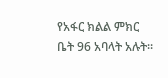የአፋር ክልል ምክር ቤት 96 አባላት አሉት።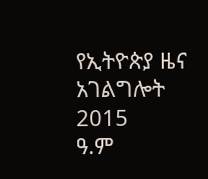የኢትዮጵያ ዜና አገልግሎት
2015
ዓ.ም